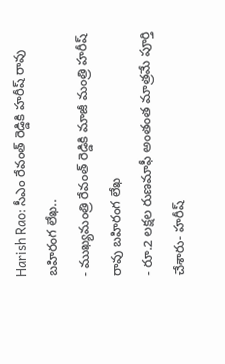Harish Rao: సీఎం రేవంత్ రెడ్డికి హరీష్ రావు బహిరంగ లేఖ..
- ముఖ్యమంత్రి రేవంత్ రెడ్డికి మాజీ మంత్రి హరీష్ రావు బహిరంగ లేఖ
- రూ.2 లక్షల రుణమాఫీ అంతంత మాత్రమే పూర్తి చేశారు- హరీష్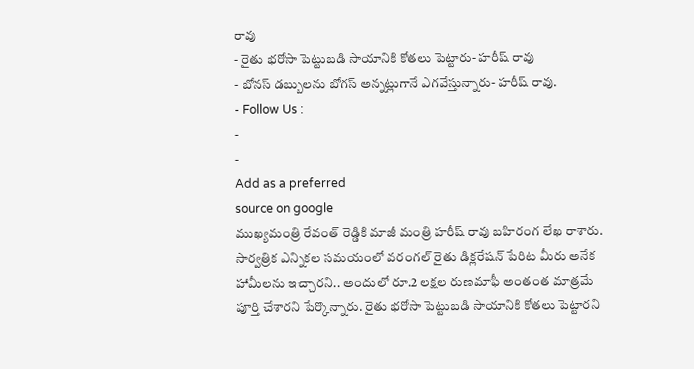రావు
- రైతు భరోసా పెట్టుబడి సాయానికి కోతలు పెట్టారు- హరీష్ రావు
- బోనస్ డబ్బులను బోగస్ అన్నట్లుగానే ఎగవేస్తున్నారు- హరీష్ రావు.
- Follow Us :
-
-
Add as a preferred
source on google
ముఖ్యమంత్రి రేవంత్ రెడ్డికి మాజీ మంత్రి హరీష్ రావు బహిరంగ లేఖ రాశారు. సార్వత్రిక ఎన్నికల సమయంలో వరంగల్ రైతు డిక్లరేషన్ పేరిట మీరు అనేక హామీలను ఇచ్చారని.. అందులో రూ.2 లక్షల రుణమాఫీ అంతంత మాత్రమే పూర్తి చేశారని పేర్కొన్నారు. రైతు భరోసా పెట్టుబడి సాయానికి కోతలు పెట్టారని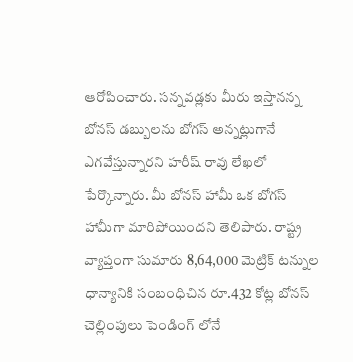ఆరోపించారు. సన్నవడ్లకు మీరు ఇస్తానన్న బోనస్ డబ్బులను బోగస్ అన్నట్లుగానే ఎగవేస్తున్నారని హరీష్ రావు లేఖలో పేర్కొన్నారు. మీ బోనస్ హామీ ఒక బోగస్ హామీగా మారిపోయిందని తెలిపారు. రాష్ట్ర వ్యాప్తంగా సుమారు 8,64,000 మెట్రిక్ టన్నుల ధాన్యానికి సంబంధిచిన రూ.432 కోట్ల బోనస్ చెల్లింపులు పెండింగ్ లోనే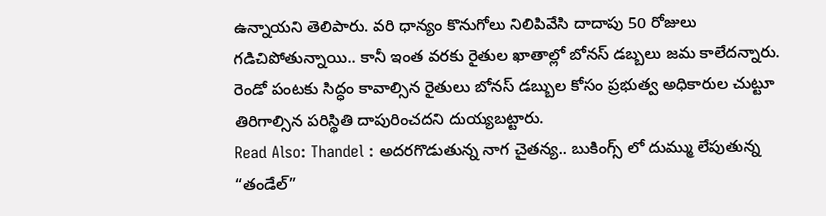ఉన్నాయని తెలిపారు. వరి ధాన్యం కొనుగోలు నిలిపివేసి దాదాపు 50 రోజులు గడిచిపోతున్నాయి.. కానీ ఇంత వరకు రైతుల ఖాతాల్లో బోనస్ డబ్బలు జమ కాలేదన్నారు. రెండో పంటకు సిద్ధం కావాల్సిన రైతులు బోనస్ డబ్బుల కోసం ప్రభుత్వ అధికారుల చుట్టూ తిరిగాల్సిన పరిస్థితి దాపురించదని దుయ్యబట్టారు.
Read Also: Thandel : అదరగొడుతున్న నాగ చైతన్య.. బుకింగ్స్ లో దుమ్ము లేపుతున్న “తండేల్”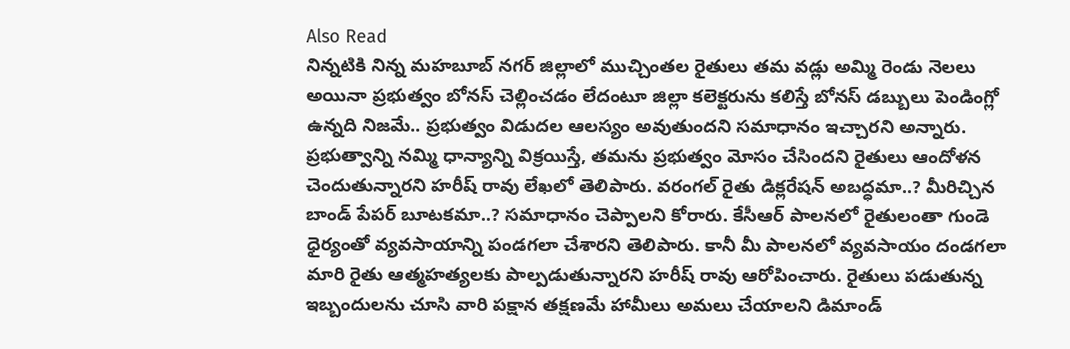Also Read
నిన్నటికి నిన్న మహబూబ్ నగర్ జిల్లాలో ముచ్చింతల రైతులు తమ వడ్లు అమ్మి రెండు నెలలు అయినా ప్రభుత్వం బోనస్ చెల్లించడం లేదంటూ జిల్లా కలెక్టరును కలిస్తే బోనస్ డబ్బులు పెండింగ్లో ఉన్నది నిజమే.. ప్రభుత్వం విడుదల ఆలస్యం అవుతుందని సమాధానం ఇచ్చారని అన్నారు. ప్రభుత్వాన్ని నమ్మి ధాన్యాన్ని విక్రయిస్తే, తమను ప్రభుత్వం మోసం చేసిందని రైతులు ఆందోళన చెందుతున్నారని హరీష్ రావు లేఖలో తెలిపారు. వరంగల్ రైతు డిక్లరేషన్ అబద్ధమా..? మీరిచ్చిన బాండ్ పేపర్ బూటకమా..? సమాధానం చెప్పాలని కోరారు. కేసీఆర్ పాలనలో రైతులంతా గుండె ధైర్యంతో వ్యవసాయాన్ని పండగలా చేశారని తెలిపారు. కానీ మీ పాలనలో వ్యవసాయం దండగలా మారి రైతు ఆత్మహత్యలకు పాల్పడుతున్నారని హరీష్ రావు ఆరోపించారు. రైతులు పడుతున్న ఇబ్బందులను చూసి వారి పక్షాన తక్షణమే హామీలు అమలు చేయాలని డిమాండ్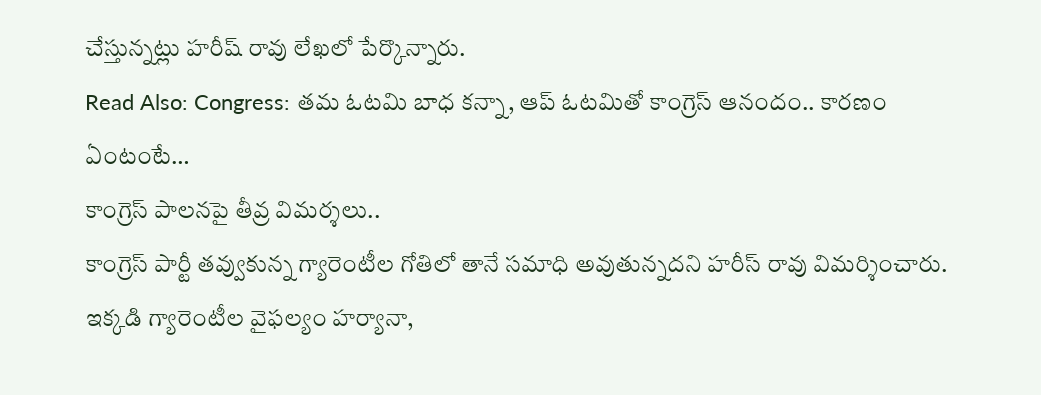చేస్తున్నట్లు హరీష్ రావు లేఖలో పేర్కొన్నారు.
Read Also: Congress: తమ ఓటమి బాధ కన్నా, ఆప్ ఓటమితో కాంగ్రెస్ ఆనందం.. కారణం ఏంటంటే…
కాంగ్రెస్ పాలనపై తీవ్ర విమర్శలు..
కాంగ్రెస్ పార్టీ తవ్వుకున్న గ్యారెంటీల గోతిలో తానే సమాధి అవుతున్నదని హరీస్ రావు విమర్శించారు. ఇక్కడి గ్యారెంటీల వైఫల్యం హర్యానా,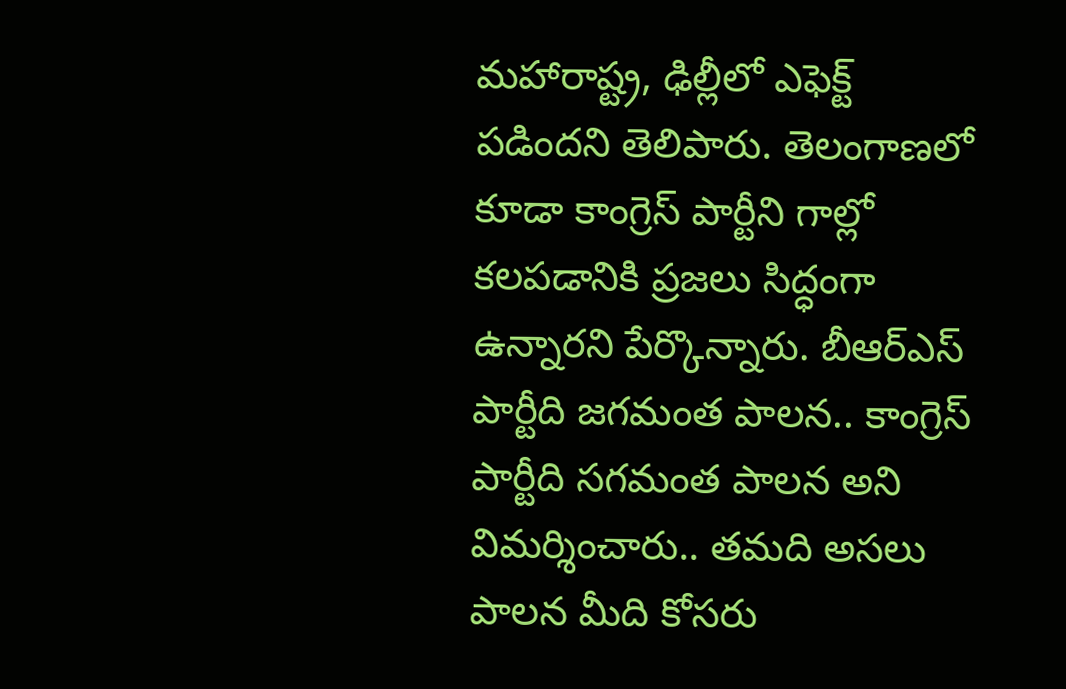మహారాష్ట్ర, ఢిల్లీలో ఎఫెక్ట్ పడిందని తెలిపారు. తెలంగాణలో కూడా కాంగ్రెస్ పార్టీని గాల్లో కలపడానికి ప్రజలు సిద్ధంగా ఉన్నారని పేర్కొన్నారు. బీఆర్ఎస్ పార్టీది జగమంత పాలన.. కాంగ్రెస్ పార్టీది సగమంత పాలన అని విమర్శించారు.. తమది అసలు పాలన మీది కోసరు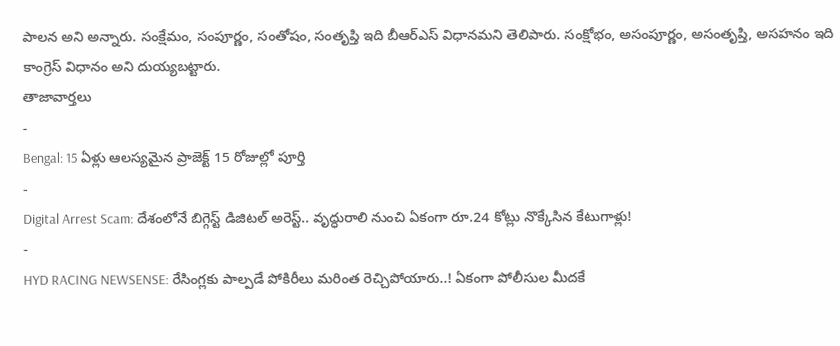పాలన అని అన్నారు. సంక్షేమం, సంపూర్ణం, సంతోషం, సంతృప్తి ఇది బీఆర్ఎస్ విధానమని తెలిపారు. సంక్షోభం, అసంపూర్ణం, అసంతృప్తి, అసహనం ఇది కాంగ్రెస్ విధానం అని దుయ్యబట్టారు.
తాజావార్తలు
-
Bengal: 15 ఏళ్లు ఆలస్యమైన ప్రాజెక్ట్ 15 రోజుల్లో పూర్తి
-
Digital Arrest Scam: దేశంలోనే బిగ్గెస్ట్ డిజిటల్ అరెస్ట్.. వృద్ధురాలి నుంచి ఏకంగా రూ.24 కోట్లు నొక్కేసిన కేటుగాళ్లు!
-
HYD RACING NEWSENSE: రేసింగ్లకు పాల్పడే పోకిరీలు మరింత రెచ్చిపోయారు..! ఏకంగా పోలీసుల మీదకే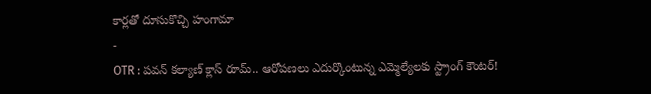కార్లతో దూసుకొచ్చి హంగామా
-
OTR : పవన్ కల్యాణ్ క్లాస్ రూమ్.. ఆరోపణలు ఎదుర్కొంటున్న ఎమ్మెల్యేలకు స్ట్రాంగ్ కౌంటర్!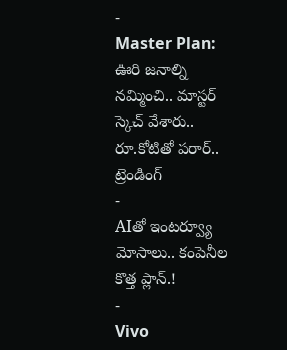-
Master Plan: ఊరి జనాల్ని నమ్మించి.. మాస్టర్ స్కెచ్ వేశారు.. రూ.కోటితో పరార్..
ట్రెండింగ్
-
AIతో ఇంటర్వ్యూ మోసాలు.. కంపెనీల కొత్త ప్లాన్.!
-
Vivo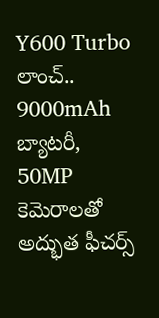Y600 Turbo లాంచ్.. 9000mAh బ్యాటరీ, 50MP కెమెరాలతో అద్భుత ఫీచర్స్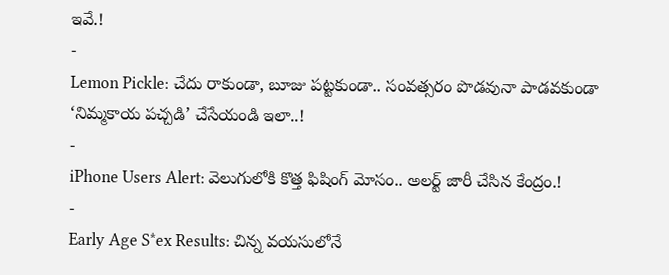ఇవే.!
-
Lemon Pickle: చేదు రాకుండా, బూజు పట్టకుండా.. సంవత్సరం పొడవునా పాడవకుండా ‘నిమ్మకాయ పచ్చడి’ చేసేయండి ఇలా..!
-
iPhone Users Alert: వెలుగులోకి కొత్త ఫిషింగ్ మోసం.. అలర్ట్ జారీ చేసిన కేంద్రం.!
-
Early Age S*ex Results: చిన్న వయసులోనే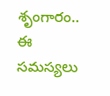శృంగారం.. ఈ సమస్యలు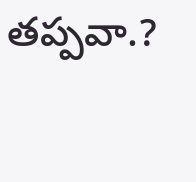తప్పవా.?